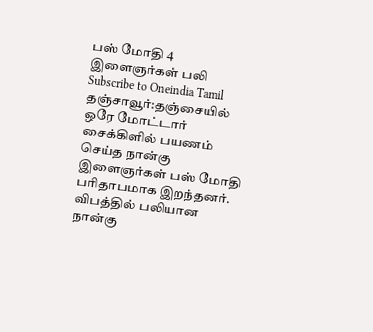பஸ் மோதி 4 இளைஞர்கள் பலி
Subscribe to Oneindia Tamil
தஞ்சாவூர்:தஞ்சையில் ஒரே மோட்டார் சைக்கிளில் பயணம் செய்த நான்கு இளைஞர்கள் பஸ் மோதி பரிதாபமாக இறந்தனர்.
விபத்தில் பலியான நான்கு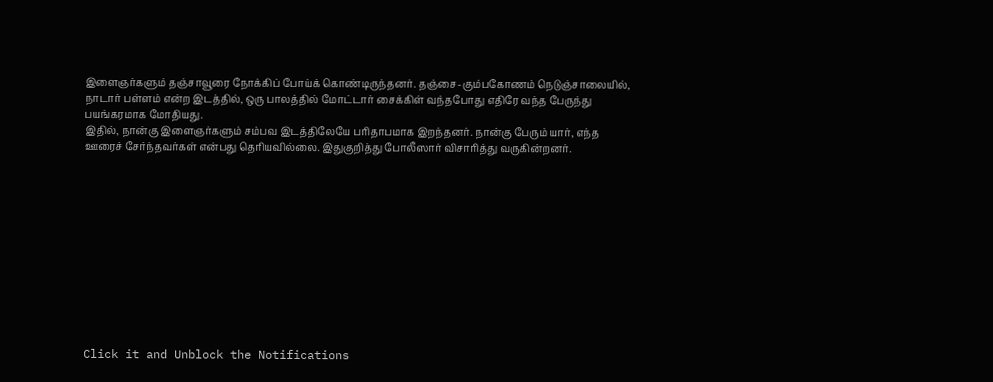இளைஞர்களும் தஞ்சாவூரை நோக்கிப் போய்க் கொண்டிருந்தனர். தஞ்சை-கும்பகோணம் நெடுஞ்சாலையில், நாடார் பள்ளம் என்ற இடத்தில், ஒரு பாலத்தில் மோட்டார் சைக்கிள் வந்தபோது எதிரே வந்த பேருந்து பயங்கரமாக மோதியது.
இதில், நான்கு இளைஞர்களும் சம்பவ இடத்திலேயே பரிதாபமாக இறந்தனர். நான்கு பேரும் யார், எந்த ஊரைச் சேர்ந்தவர்கள் என்பது தெரியவில்லை. இதுகுறித்து போலீஸார் விசாரித்து வருகின்றனர்.












Click it and Unblock the Notifications